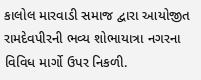કાલોલ મારવાડી સમાજ દ્વારા આયોજીત રામદેવપીરની ભવ્ય શોભાયાત્રા નગરના વિવિધ માર્ગો ઉપર નિકળી.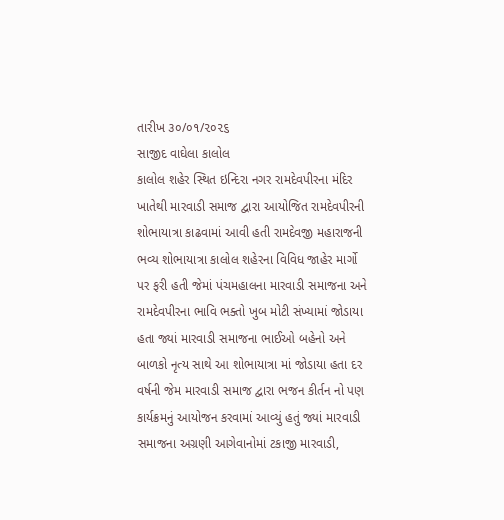તારીખ ૩૦/૦૧/૨૦૨૬
સાજીદ વાઘેલા કાલોલ
કાલોલ શહેર સ્થિત ઇન્દિરા નગર રામદેવપીરના મંદિર ખાતેથી મારવાડી સમાજ દ્વારા આયોજિત રામદેવપીરની શોભાયાત્રા કાઢવામાં આવી હતી રામદેવજી મહારાજની ભવ્ય શોભાયાત્રા કાલોલ શહેરના વિવિધ જાહેર માર્ગો પર ફરી હતી જેમાં પંચમહાલના મારવાડી સમાજના અને રામદેવપીરના ભાવિ ભક્તો ખુબ મોટી સંખ્યામાં જોડાયા હતા જ્યાં મારવાડી સમાજના ભાઈઓ બહેનો અને બાળકો નૃત્ય સાથે આ શોભાયાત્રા માં જોડાયા હતા દર વર્ષની જેમ મારવાડી સમાજ દ્વારા ભજન કીર્તન નો પણ કાર્યક્રમનું આયોજન કરવામાં આવ્યું હતું જ્યાં મારવાડી સમાજના અગ્રણી આગેવાનોમાં ટકાજી મારવાડી,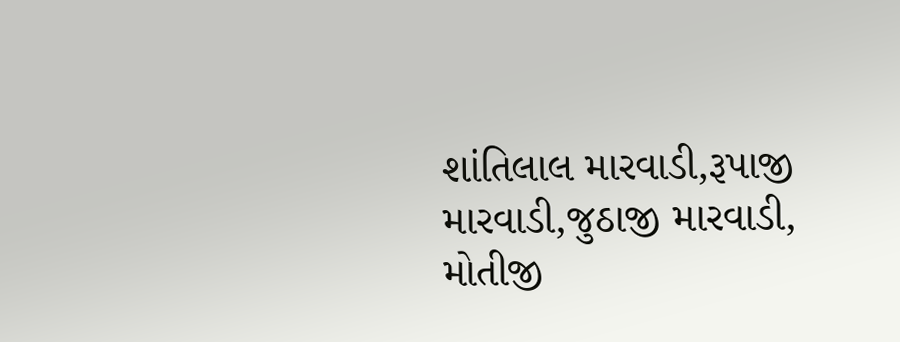શાંતિલાલ મારવાડી,રૂપાજી મારવાડી,જુઠાજી મારવાડી, મોતીજી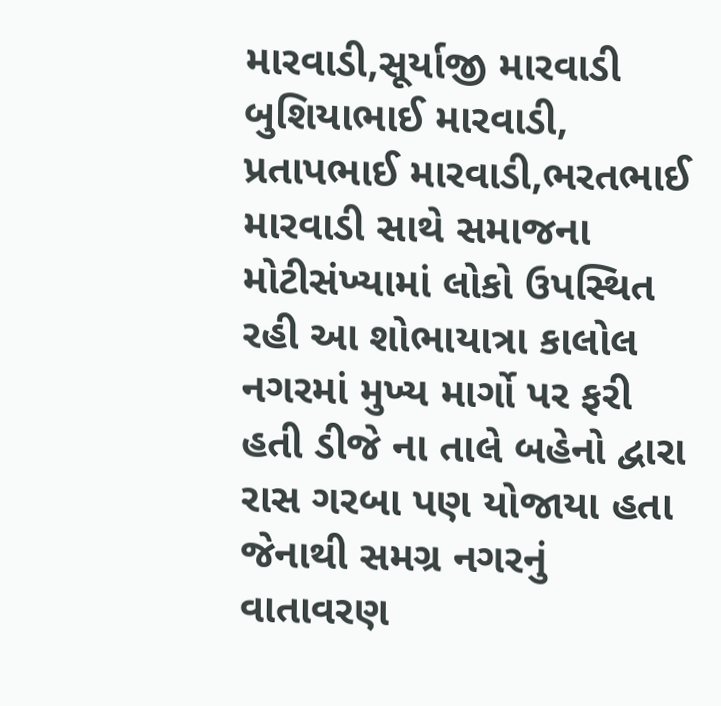મારવાડી,સૂર્યાજી મારવાડી બુશિયાભાઈ મારવાડી, પ્રતાપભાઈ મારવાડી,ભરતભાઈ મારવાડી સાથે સમાજના મોટીસંખ્યામાં લોકો ઉપસ્થિત રહી આ શોભાયાત્રા કાલોલ નગરમાં મુખ્ય માર્ગો પર ફરી હતી ડીજે ના તાલે બહેનો દ્વારા રાસ ગરબા પણ યોજાયા હતા જેનાથી સમગ્ર નગરનું વાતાવરણ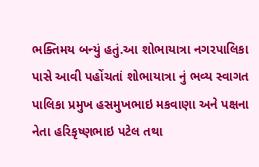ભક્તિમય બન્યું હતું.આ શોભાયાત્રા નગરપાલિકા પાસે આવી પહોંચતાં શોભાયાત્રા નું ભવ્ય સ્વાગત પાલિકા પ્રમુખ હસમુખભાઇ મકવાણા અને પક્ષના નેતા હરિકૃષ્ણભાઇ પટેલ તથા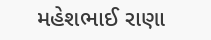મહેશભાઈ રાણા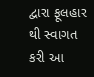દ્વારા ફૂલહાર થી સ્વાગત કરી આ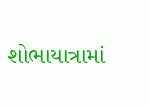શોભાયાત્રામાં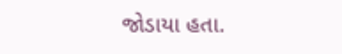જોડાયા હતા.